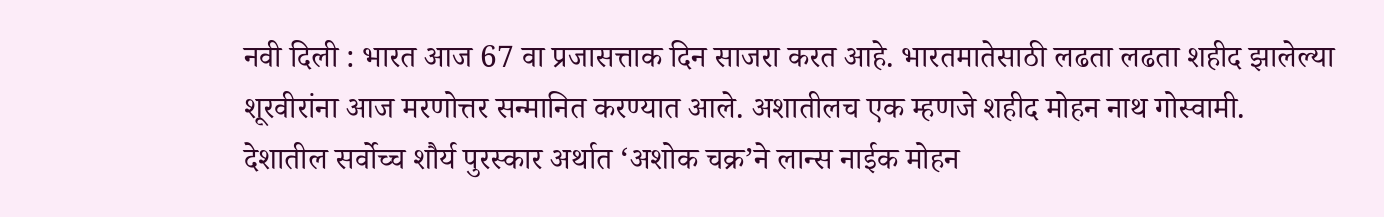नवी दिली : भारत आज 67 वा प्रजासत्ताक दिन साजरा करत आहे. भारतमातेसाठी लढता लढता शहीद झालेल्या शूरवीरांना आज मरणोत्तर सन्मानित करण्यात आले. अशातीलच एक म्हणजे शहीद मोहन नाथ गोस्वामी.
देशातील सर्वोच्च शौर्य पुरस्कार अर्थात ‘अशोक चक्र’ने लान्स नाईक मोहन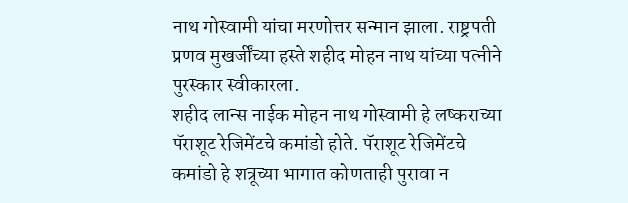नाथ गोस्वामी यांचा मरणोत्तर सन्मान झाला. राष्ट्रपती प्रणव मुखर्जींच्या हस्ते शहीद मोहन नाथ यांच्या पत्नीने पुरस्कार स्वीकारला.
शहीद लान्स नाईक मोहन नाथ गोस्वामी हे लष्कराच्या पॅराशूट रेजिमेंटचे कमांडो होते. पॅराशूट रेजिमेंटचे कमांडो हे शत्रूच्या भागात कोणताही पुरावा न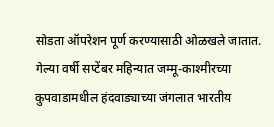सोडता ऑपरेशन पूर्ण करण्यासाठी ओळखले जातात.
गेल्या वर्षी सप्टेंबर महिन्यात जम्मू-काश्मीरच्या कुपवाडामधील हंदवाड्याच्या जंगलात भारतीय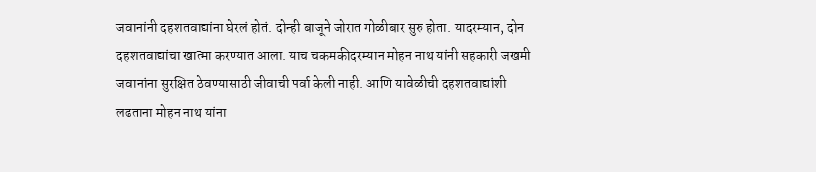जवानांनी दहशतवाद्यांना घेरलं होतं. दोन्ही बाजूने जोरात गोळीबार सुरु होता. यादरम्यान, दोन दहशतवाद्यांचा खात्मा करण्यात आला. याच चकमकीदरम्यान मोहन नाथ यांनी सहकारी जखमी जवानांना सुरक्षित ठेवण्यासाठी जीवाची पर्वा केली नाही. आणि यावेळीची दहशतवाद्यांशी लढताना मोहन नाथ यांना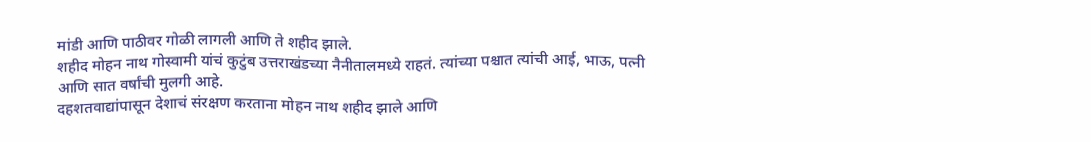मांडी आणि पाठीवर गोळी लागली आणि ते शहीद झाले.
शहीद मोहन नाथ गोस्वामी यांचं कुटुंब उत्तराखंडच्या नैनीतालमध्ये राहतं. त्यांच्या पश्चात त्यांची आई, भाऊ, पत्नी आणि सात वर्षांची मुलगी आहे.
दहशतवाद्यांपासून देशाचं संरक्षण करताना मोहन नाथ शहीद झाले आणि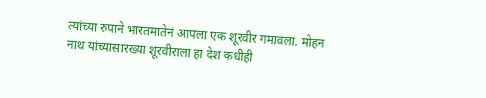त्यांच्या रुपाने भारतमातेनं आपला एक शूरवीर गमावला. मोहन नाथ यांच्यासारख्या शूरवीराला हा देश कधीही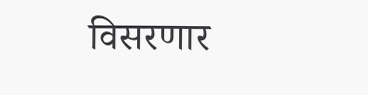विसरणार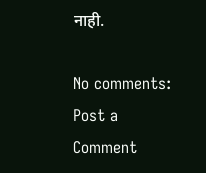नाही.

No comments:
Post a Comment